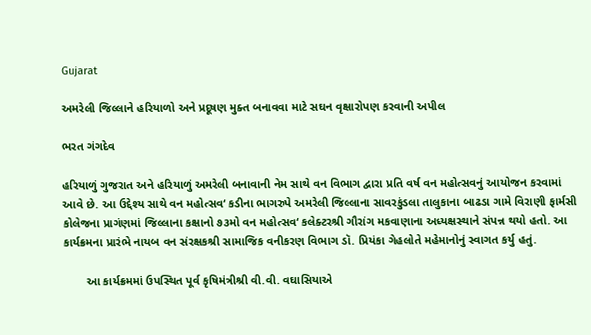Gujarat

અમરેલી જિલ્લાને હરિયાળો અને પ્રદૂષણ મુક્ત બનાવવા માટે સઘન વૃક્ષારોપણ કરવાની અપીલ

ભરત ગંગદેવ

હરિયાળું ગુજરાત અને હરિયાળું અમરેલી બનાવાની નેમ સાથે વન વિભાગ દ્વારા પ્રતિ વર્ષ વન મહોત્સવનું આયોજન કરવામાં આવે છે. આ ઉદ્દેશ્ય સાથે વન મહોત્સવ‘ કડીના ભાગરુપે અમરેલી જિલ્લાના સાવરકુંડલા તાલુકાના બાઢડા ગામે વિરાણી ફાર્મસી કોલેજના પ્રાગંણમાં જિલ્લાના કક્ષાનો ૭૩મો વન મહોત્સવ‘ કલેક્ટરશ્રી ગૌરાંગ મકવાણાના અધ્યક્ષસ્થાને સંપન્ન થયો હતો. આ કાર્યક્રમના પ્રારંભે નાયબ વન સંરક્ષકશ્રી સામાજિક વનીકરણ વિભાગ ડૉ. પ્રિયંકા ગેહલોતે મહેમાનોનું સ્વાગત કર્યુ હતું.

       આ કાર્યક્રમમાં ઉપસ્થિત પૂર્વ કૃષિમંત્રીશ્રી વી.વી. વઘાસિયાએ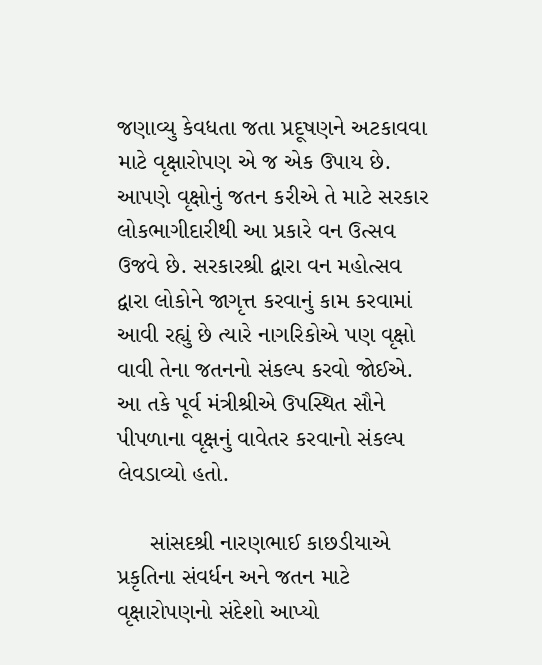જણાવ્યુ કેવધતા જતા પ્રદૂષણને અટકાવવા માટે વૃક્ષારોપણ એ જ એક ઉપાય છે.  આપણે વૃક્ષોનું જતન કરીએ તે માટે સરકાર લોકભાગીદારીથી આ પ્રકારે વન ઉત્સવ ઉજવે છે. સરકારશ્રી દ્વારા વન મહોત્સવ દ્વારા લોકોને જાગૃત્ત કરવાનું કામ કરવામાં આવી રહ્યું છે ત્યારે નાગરિકોએ પણ વૃક્ષો વાવી તેના જતનનો સંકલ્પ કરવો જોઈએ. આ તકે પૂર્વ મંત્રીશ્રીએ ઉપસ્થિત સૌને પીપળાના વૃક્ષનું વાવેતર કરવાનો સંકલ્પ લેવડાવ્યો હતો.

     સાંસદશ્રી નારણભાઈ કાછડીયાએ પ્રકૃતિના સંવર્ધન અને જતન માટે વૃક્ષારોપણનો સંદેશો આપ્યો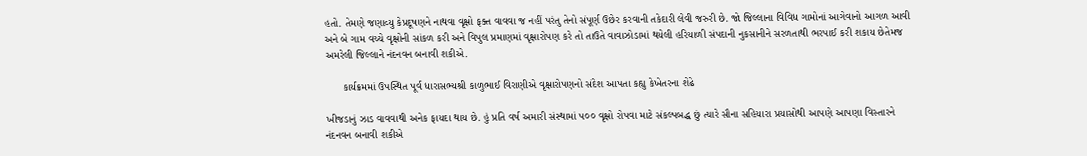હતો. તેમણે જણાવ્યુ કેપ્રદૂષણને નાથવા વૃક્ષો ફક્ત વાવવા જ નહીં પરંતુ તેનો સંપૂર્ણ ઉછેર કરવાની તકેદારી લેવી જરુરી છે. જો જિલ્લાના વિવિધ ગામોનાં આગેવાનો આગળ આવી અને બે ગામ વચ્ચે વૃક્ષોની સાંકળ કરી અને વિપુલ પ્રમાણમાં વૃક્ષારોપણ કરે તો તાઉતે વાવાઝોડામાં થયેલી હરિયાળી સંપદાની નુકસાનીને સરળતાથી ભરપાઈ કરી શકાય છેતેમજ અમરેલી જિલ્લાને નંદનવન બનાવી શકીએ.

      કાર્યક્રમમાં ઉપસ્થિત પૂર્વ ધારાસભ્યશ્રી કાળુભાઈ વિરાણીએ વૃક્ષારોપણનો સંદેશ આપતા કહ્યુ કેખેતરના શેઢે

ખીજડાનું ઝાડ વાવવાથી અનેક ફાયદા થાય છે. હું પ્રતિ વર્ષ અમારી સંસ્થામાં ૫૦૦ વૃક્ષો રોપવા માટે સંકલ્પબદ્ધ છું ત્યારે સૌના સહિયારા પ્રયાસોથી આપણે આપણા વિસ્તારને નંદનવન બનાવી શકીએ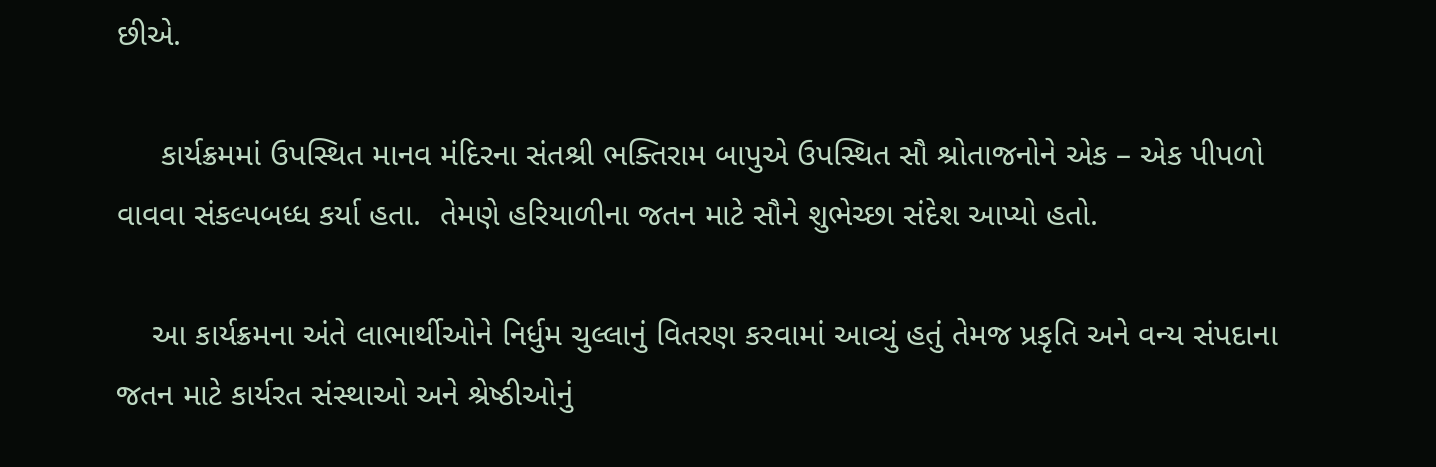છીએ.

     કાર્યક્રમમાં ઉપસ્થિત માનવ મંદિરના સંતશ્રી ભક્તિરામ બાપુએ ઉપસ્થિત સૌ શ્રોતાજનોને એક – એક પીપળો વાવવા સંકલ્પબધ્ધ કર્યા હતા.  તેમણે હરિયાળીના જતન માટે સૌને શુભેચ્છા સંદેશ આપ્યો હતો.

    આ કાર્યક્રમના અંતે લાભાર્થીઓને નિર્ધુમ ચુલ્લાનું વિતરણ કરવામાં આવ્યું હતું તેમજ પ્રકૃતિ અને વન્ય સંપદાના જતન માટે કાર્યરત સંસ્થાઓ અને શ્રેષ્ઠીઓનું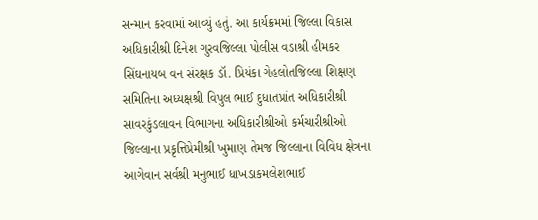સન્માન કરવામાં આવ્યું હતું. આ કાર્યક્રમમાં જિલ્લા વિકાસ અધિકારીશ્રી દિનેશ ગુરવજિલ્લા પોલીસ વડાશ્રી હીમકર સિંઘનાયબ વન સંરક્ષક ડૉ. પ્રિયંકા ગેહલોતજિલ્લા શિક્ષણ સમિતિના અધ્યક્ષશ્રી વિપુલ ભાઈ દુધાતપ્રાંત અધિકારીશ્રી સાવરકુંડલાવન વિભાગના અધિકારીશ્રીઓ કર્મચારીશ્રીઓ જિલ્લાના પ્રકૃત્તિપ્રેમીશ્રી ખુમાણ તેમજ જિલ્લાના વિવિધ ક્ષેત્રના આગેવાન સર્વશ્રી મનુભાઈ ધાખડાકમલેશભાઈ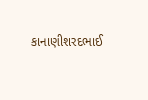કાનાણીશરદભાઈ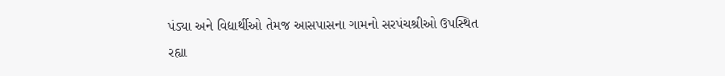પંડ્યા અને વિદ્યાર્થીઓ તેમજ આસપાસના ગામનો સરપંચશ્રીઓ ઉપસ્થિત રહ્યા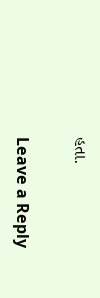હતા.

Leave a Reply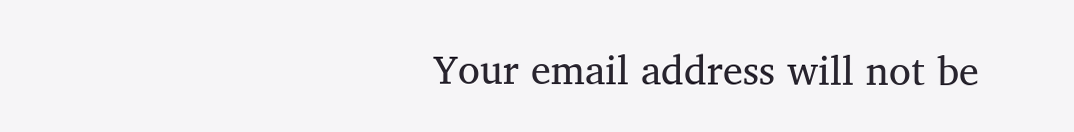Your email address will not be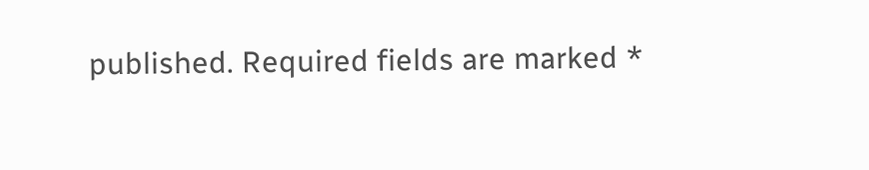published. Required fields are marked *